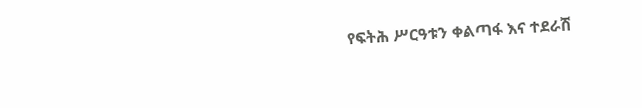የፍትሕ ሥርዓቱን ቀልጣፋ እና ተደራሽ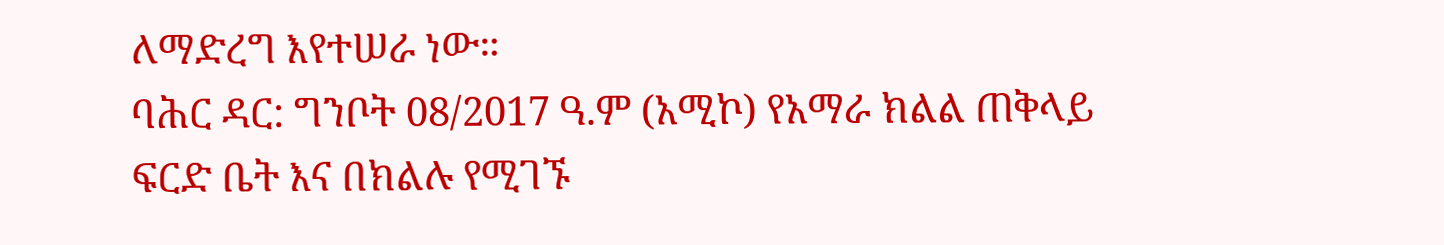ለማድረግ እየተሠራ ነው።
ባሕር ዳር: ግንቦት 08/2017 ዓ.ም (አሚኮ) የአማራ ክልል ጠቅላይ ፍርድ ቤት እና በክልሉ የሚገኙ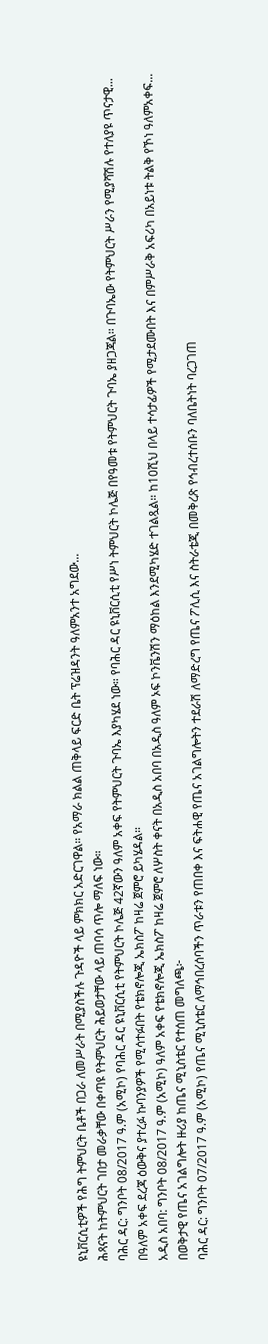ዩኒቨርሲቲዎች የሕግ ትምህርት ቤቶች በጋራ ለመሥራት በሚያስችሉ ጉዳዮች ላይ ምክክር አድርገዋል። የአማራ ክልል ጠቅላይ ፍርድ ቤት ፕሬዝዳንት ዓለምአንተ አግደው...
ሕጻናት ከትምህርት ገበታ መራቃቸው በቀጣዩ የትምህርት ሕይወታቸው ላይ ጠባሳ ጥሎ ማለፍ ነው።
ባሕር ዳር: ግንቦት 08/2017 ዓ.ም (አሚኮ) የባሕር ዳር ዩኒቨርሲቲ የትምህርት ኮሌጅ 42ኛውን ዓለም አቀፍ የትምህርት ጉባኤ እያካሄደ ነው። የባሕር ዳር ዩኒቨርሲቲ የሥነ ትምህርት ኮሌጅ በየዓመቱ የትምህርት ጉባኤ ያዘጋጃል። በጉባኤው የትምህርት ሥራን የሚያሻሽሉ የተለያዩ ጥናታዊ...
በዓለም አቀፍ ደረጃ ዕውቅና ያተረፉ ኩባንያዎች የሚሳተፉበት የቴክኖሎጂ ኤክስፖ ከዛሬ ጀምሮ ይካሄዳል።
አዲስ አበባ: ግንቦት 08/2017 ዓ.ም (አሚኮ) ዓለም አቀፍ የቴክኖሎጂ ኤክስፖ ከዛሬ ጀምሮ ለሦስት ቀናት በአዲስ አበባ በአዲስ ዓለም ኦፍ ኮንቬንሽን ማዕከል እንደሚካሄድ ተገልጿል። ከ10ሺህ በላይ ተሳታፊዎች የሚታደሙበት እና በምሥራቅ አፍሪካ በአይነቱ ትልቅ የኾነ ዓለምአቀፍ...
በወቅታዊ የጤና አገልግሎት ዙሪያ ከጤና ሚኒስቴር የተሰጠ መግለጫ፦
ባሕር ዳር: ግንቦት 07/2017 ዓ.ም (አሚኮ) የጤና ሚኒስቴር ለማኅበረሰባችን ጥራቱን የጠበቀ እና ፍትሐዊ የጤና አገልግሎትን ተደራሽ ለማድረግ የጤና ፖሊሲ እና ስትራቴጂ በመቅረጽ የኅብረተሰቡን ባለቤትነት ባረጋገጠ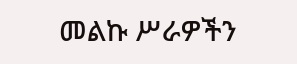መልኩ ሥራዎችን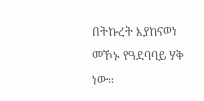በትኩረት እያከናወነ መኾኑ የዓደባባይ ሃቅ ነው።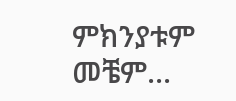ምክንያቱም መቼም...